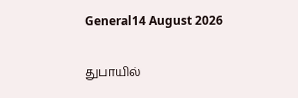General14 August 2026

துபாயில்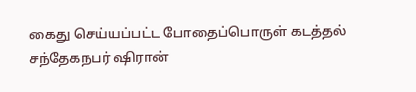கைது செய்யப்பட்ட போதைப்பொருள் கடத்தல் சந்தேகநபர் ஷிரான்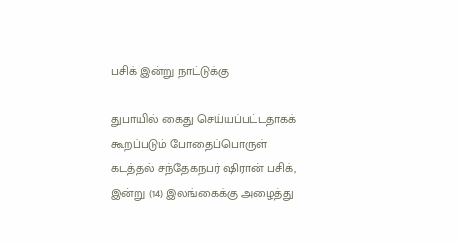பசிக் இன்று நாட்டுக்கு

துபாயில் கைது செய்யப்பட்டதாகக் கூறப்படும் போதைப்பொருள் கடத்தல் சந்தேகநபர் ஷிரான் பசிக், இன்று (14) இலங்கைக்கு அழைத்து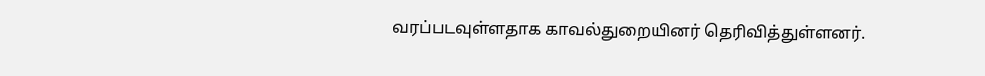வரப்படவுள்ளதாக காவல்துறையினர் தெரிவித்துள்ளனர்.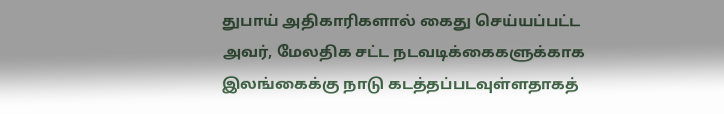துபாய் அதிகாரிகளால் கைது செய்யப்பட்ட அவர், மேலதிக சட்ட நடவடிக்கைகளுக்காக இலங்கைக்கு நாடு கடத்தப்படவுள்ளதாகத்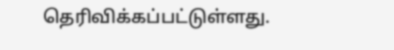தெரிவிக்கப்பட்டுள்ளது.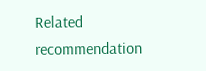Related recommendation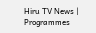Hiru TV News | Programmes